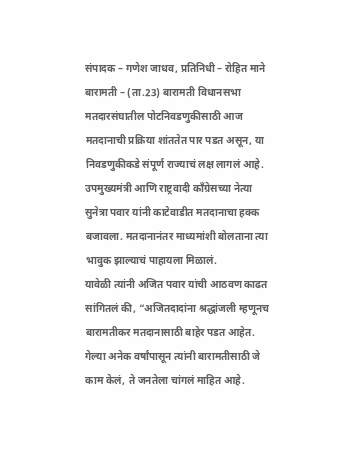संपादक – गणेश जाधव, प्रतिनिधी – रोहित माने
बारामती – (ता.23) बारामती विधानसभा मतदारसंघातील पोटनिवडणुकीसाठी आज मतदानाची प्रक्रिया शांततेत पार पडत असून, या निवडणुकीकडे संपूर्ण राज्याचं लक्ष लागलं आहे. उपमुख्यमंत्री आणि राष्ट्रवादी काँग्रेसच्या नेत्या सुनेत्रा पवार यांनी काटेवाडीत मतदानाचा हक्क बजावला. मतदानानंतर माध्यमांशी बोलताना त्या भावुक झाल्याचं पाहायला मिळालं.
यावेळी त्यांनी अजित पवार यांची आठवण काढत सांगितलं की, “अजितदादांना श्रद्धांजली म्हणूनच बारामतीकर मतदानासाठी बाहेर पडत आहेत. गेल्या अनेक वर्षांपासून त्यांनी बारामतीसाठी जे काम केलं, ते जनतेला चांगलं माहित आहे.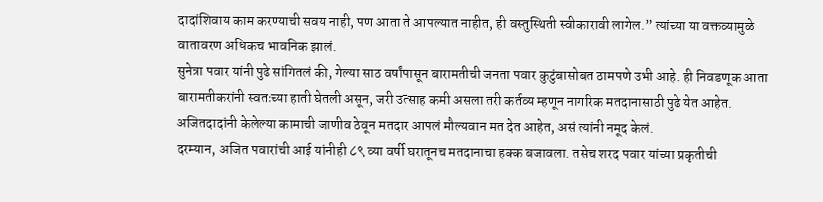दादांशिवाय काम करण्याची सवय नाही, पण आता ते आपल्यात नाहीत, ही वस्तुस्थिती स्वीकारावी लागेल.” त्यांच्या या वक्तव्यामुळे वातावरण अधिकच भावनिक झालं.
सुनेत्रा पवार यांनी पुढे सांगितलं की, गेल्या साठ वर्षांपासून बारामतीची जनता पवार कुटुंबासोबत ठामपणे उभी आहे. ही निवडणूक आता बारामतीकरांनी स्वतःच्या हाती घेतली असून, जरी उत्साह कमी असला तरी कर्तव्य म्हणून नागरिक मतदानासाठी पुढे येत आहेत. अजितदादांनी केलेल्या कामाची जाणीव ठेवून मतदार आपलं मौल्यवान मत देत आहेत, असं त्यांनी नमूद केलं.
दरम्यान, अजित पवारांची आई यांनीही ८९ व्या वर्षी घरातूनच मतदानाचा हक्क बजावला. तसेच शरद पवार यांच्या प्रकृतीची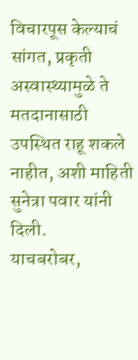विचारपूस केल्याचं सांगत, प्रकृती अस्वास्थ्यामुळे ते मतदानासाठी उपस्थित राहू शकले नाहीत, अशी माहिती सुनेत्रा पवार यांनी दिली.
याचबरोबर,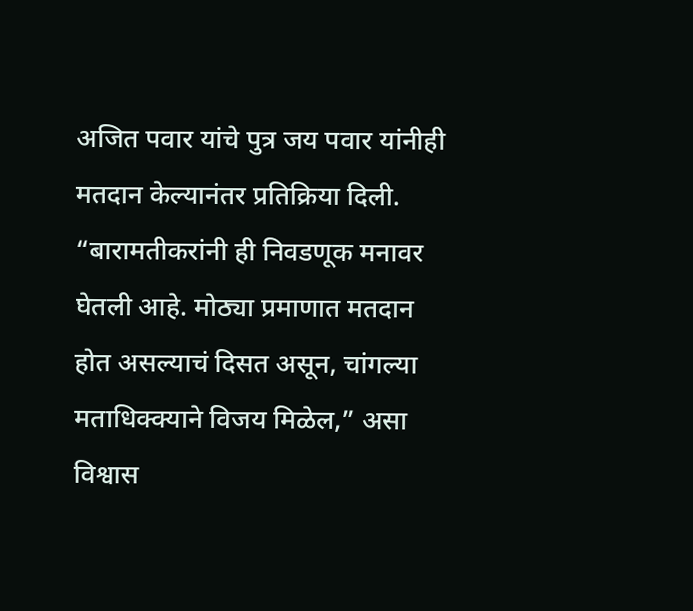अजित पवार यांचे पुत्र जय पवार यांनीही मतदान केल्यानंतर प्रतिक्रिया दिली. “बारामतीकरांनी ही निवडणूक मनावर घेतली आहे. मोठ्या प्रमाणात मतदान होत असल्याचं दिसत असून, चांगल्या मताधिक्क्याने विजय मिळेल,” असा विश्वास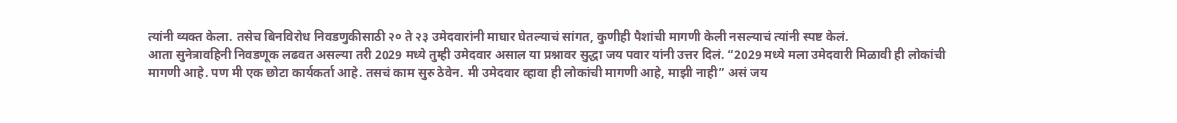त्यांनी व्यक्त केला. तसेच बिनविरोध निवडणुकीसाठी २० ते २३ उमेदवारांनी माघार घेतल्याचं सांगत, कुणीही पैशांची मागणी केली नसल्याचं त्यांनी स्पष्ट केलं.
आता सुनेत्रावहिनी निवडणूक लढवत असल्या तरी 2029 मध्ये तुम्ही उमेदवार असाल या प्रश्नावर सुद्धा जय पवार यांनी उत्तर दिलं. “2029 मध्ये मला उमेदवारी मिळावी ही लोकांची मागणी आहे. पण मी एक छोटा कार्यकर्ता आहे. तसचं काम सुरु ठेवेन. मी उमेदवार व्हावा ही लोकांची मागणी आहे, माझी नाही” असं जय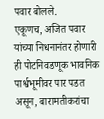पवार बोलले.
एकूणच, अजित पवार यांच्या निधनानंतर होणारी ही पोटनिवडणूक भावनिक पार्श्वभूमीवर पार पडत असून, बारामतीकरांचा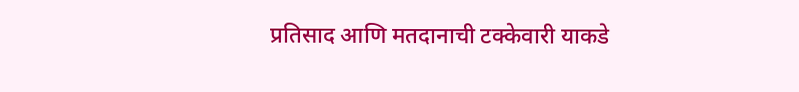प्रतिसाद आणि मतदानाची टक्केवारी याकडे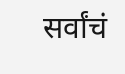सर्वांचं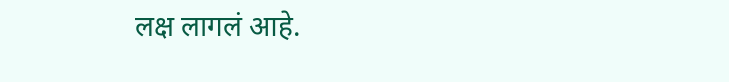लक्ष लागलं आहे.